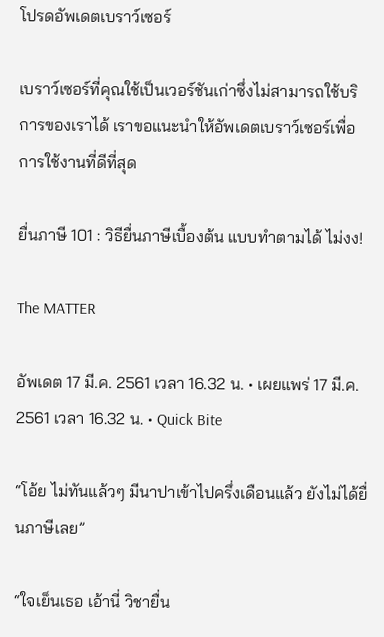โปรดอัพเดตเบราว์เซอร์

เบราว์เซอร์ที่คุณใช้เป็นเวอร์ชันเก่าซึ่งไม่สามารถใช้บริการของเราได้ เราขอแนะนำให้อัพเดตเบราว์เซอร์เพื่อการใช้งานที่ดีที่สุด

ยื่นภาษี 101 : วิธียื่นภาษีเบื้องต้น แบบทำตามได้ ไม่งง!

The MATTER

อัพเดต 17 มี.ค. 2561 เวลา 16.32 น. • เผยแพร่ 17 มี.ค. 2561 เวลา 16.32 น. • Quick Bite

“โอ้ย ไม่ทันแล้วๆ มีนาปาเข้าไปครึ่งเดือนแล้ว ยังไม่ได้ยื่นภาษีเลย”

“ใจเย็นเธอ เอ้านี่ วิชายื่น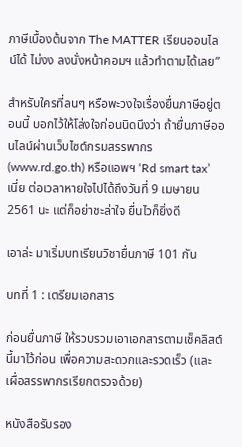ภาษีเบื้องต้นจาก The MATTER เรียนออนไลน์ได้ ไม่งง ลงนั่งหน้าคอมฯ แล้วทำตามได้เลย”

สำหรับใครที่ลนๆ หรือพะวงใจเรื่องยื่นภาษีอยู่ตอนนี้ บอกไว้ให้โล่งใจก่อนนิดนึงว่า ถ้ายื่นภาษีออนไลน์ผ่านเว็บไซต์กรมสรรพากร (www.rd.go.th) หรือแอพฯ ‘Rd smart tax’ เนี่ย ต่อเวลาหายใจไปได้ถึงวันที่ 9 เมษายน 2561 นะ แต่ก็อย่าชะล่าใจ ยื่นไวก็ยิ่งดี

เอาล่ะ มาเริ่มบทเรียนวิชายื่นภาษี 101 กัน

บทที่ 1 : เตรียมเอกสาร

ก่อนยื่นภาษี ให้รวบรวมเอาเอกสารตามเช็คลิสต์นี้มาไว้ก่อน เพื่อความสะดวกและรวดเร็ว (และเผื่อสรรพากรเรียกตรวจด้วย)

หนังสือรับรอง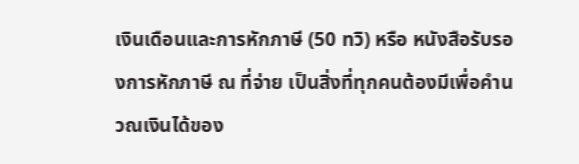เงินเดือนและการหักภาษี (50 ทวิ) หรือ หนังสือรับรองการหักภาษี ณ ที่จ่าย เป็นสิ่งที่ทุกคนต้องมีเพื่อคำนวณเงินได้ของ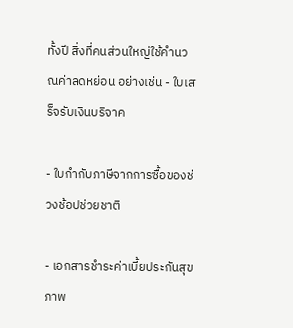ทั้งปี สิ่งที่คนส่วนใหญ่ใช้คำนวณค่าลดหย่อน อย่างเช่น - ใบเสร็จรับเงินบริจาค

- ใบกำกับภาษีจากการซื้อของช่วงช้อปช่วยชาติ

- เอกสารชำระค่าเบี้ยประกันสุขภาพ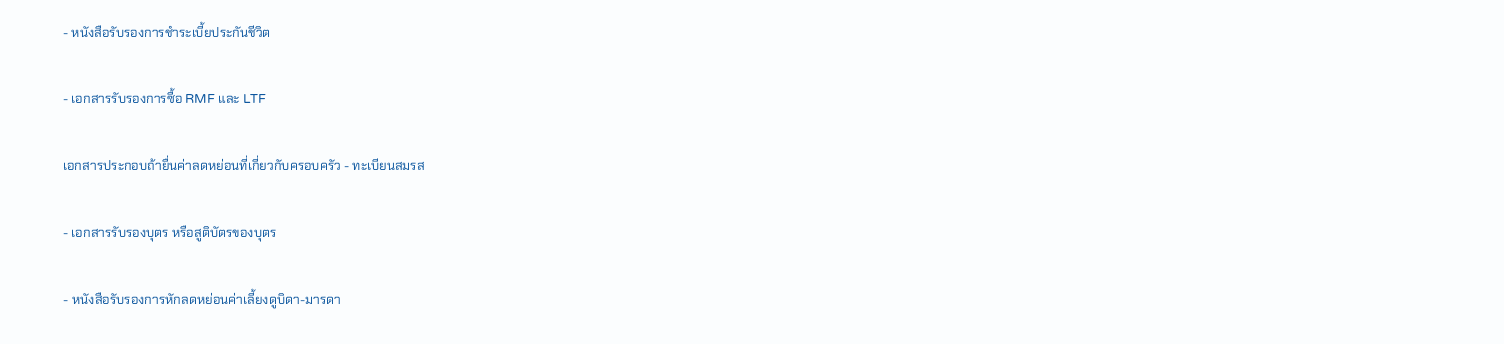- หนังสือรับรองการชำระเบี้ยประกันชีวิต

- เอกสารรับรองการซื้อ RMF และ LTF

เอกสารประกอบถ้ายื่นค่าลดหย่อนที่เกี่ยวกับครอบครัว - ทะเบียนสมรส

- เอกสารรับรองบุตร หรือสูติบัตรของบุตร

- หนังสือรับรองการหักลดหย่อนค่าเลี้ยงดูบิดา-มารดา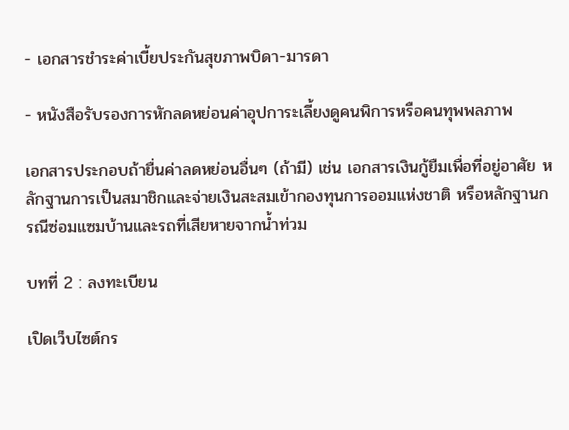- เอกสารชำระค่าเบี้ยประกันสุขภาพบิดา-มารดา

- หนังสือรับรองการหักลดหย่อนค่าอุปการะเลี้ยงดูคนพิการหรือคนทุพพลภาพ

เอกสารประกอบถ้ายื่นค่าลดหย่อนอื่นๆ (ถ้ามี) เช่น เอกสารเงินกู้ยืมเพื่อที่อยู่อาศัย หลักฐานการเป็นสมาชิกและจ่ายเงินสะสมเข้ากองทุนการออมแห่งชาติ หรือหลักฐานกรณีซ่อมแซมบ้านและรถที่เสียหายจากน้ำท่วม

บทที่ 2 : ลงทะเบียน

เปิดเว็บไซต์กร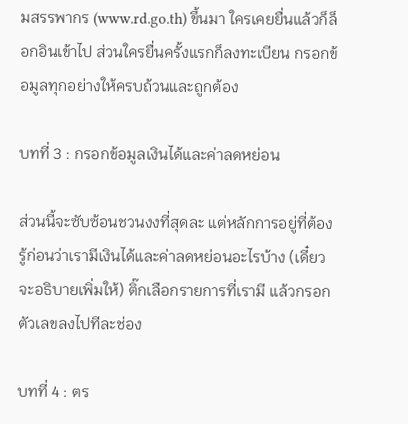มสรรพากร (www.rd.go.th) ขึ้นมา ใครเคยยื่นแล้วก็ล็อกอินเข้าไป ส่วนใครยื่นครั้งแรกก็ลงทะเบียน กรอกข้อมูลทุกอย่างให้ครบถ้วนและถูกต้อง

บทที่ 3 : กรอกข้อมูลเงินได้และค่าลดหย่อน

ส่วนนี้จะซับซ้อนชวนงงที่สุดละ แต่หลักการอยู่ที่ต้องรู้ก่อนว่าเรามีเงินได้และค่าลดหย่อนอะไรบ้าง (เดี๋ยวจะอธิบายเพิ่มให้) ติ๊กเลือกรายการที่เรามี แล้วกรอกตัวเลขลงไปทีละช่อง

บทที่ 4 : ตร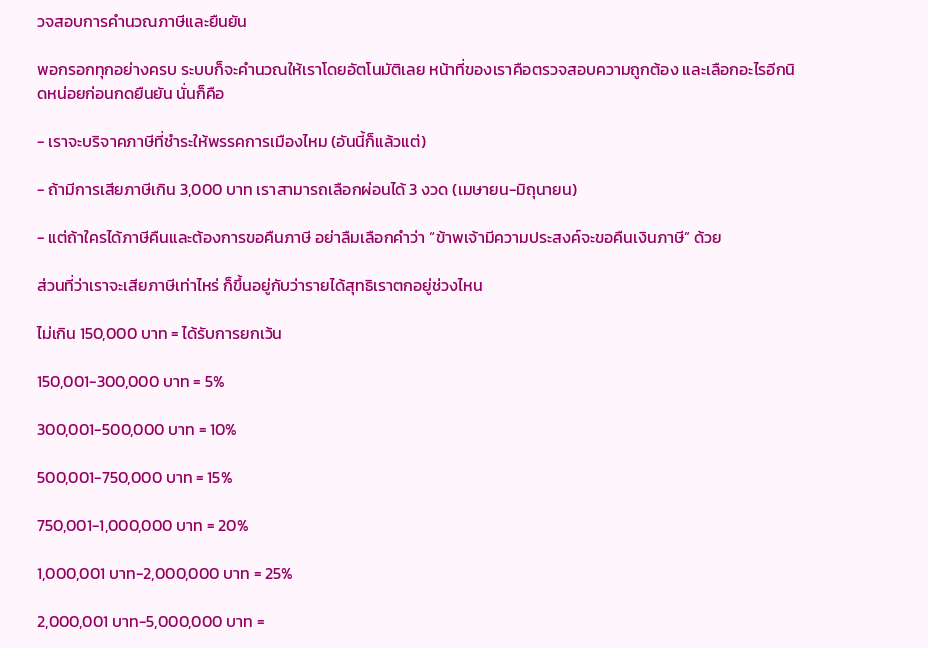วจสอบการคำนวณภาษีและยืนยัน

พอกรอกทุกอย่างครบ ระบบก็จะคำนวณให้เราโดยอัตโนมัติเลย หน้าที่ของเราคือตรวจสอบความถูกต้อง และเลือกอะไรอีกนิดหน่อยก่อนกดยืนยัน นั่นก็คือ

- เราจะบริจาคภาษีที่ชำระให้พรรคการเมืองไหม (อันนี้ก็แล้วแต่)

- ถ้ามีการเสียภาษีเกิน 3,000 บาท เราสามารถเลือกผ่อนได้ 3 งวด (เมษายน-มิถุนายน)

- แต่ถ้าใครได้ภาษีคืนและต้องการขอคืนภาษี อย่าลืมเลือกคำว่า “ข้าพเจ้ามีความประสงค์จะขอคืนเงินภาษี” ด้วย

ส่วนที่ว่าเราจะเสียภาษีเท่าไหร่ ก็ขึ้นอยู่กับว่ารายได้สุทธิเราตกอยู่ช่วงไหน

ไม่เกิน 150,000 บาท = ได้รับการยกเว้น

150,001-300,000 บาท = 5%

300,001-500,000 บาท = 10%

500,001-750,000 บาท = 15%

750,001-1,000,000 บาท = 20%

1,000,001 บาท-2,000,000 บาท = 25%

2,000,001 บาท-5,000,000 บาท =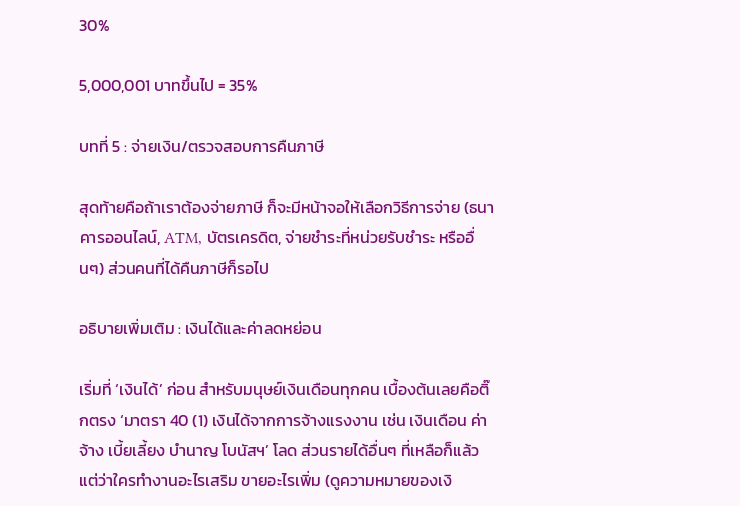30%

5,000,001 บาทขึ้นไป = 35%

บทที่ 5 : จ่ายเงิน/ตรวจสอบการคืนภาษี

สุดท้ายคือถ้าเราต้องจ่ายภาษี ก็จะมีหน้าจอให้เลือกวิธีการจ่าย (ธนาคารออนไลน์, ATM, บัตรเครดิต, จ่ายชำระที่หน่วยรับชำระ หรืออื่นๆ) ส่วนคนที่ได้คืนภาษีก็รอไป

อธิบายเพิ่มเติม : เงินได้และค่าลดหย่อน

เริ่มที่ ‘เงินได้’ ก่อน สำหรับมนุษย์เงินเดือนทุกคน เบื้องต้นเลยคือติ๊กตรง ‘มาตรา 40 (1) เงินได้จากการจ้างแรงงาน เช่น เงินเดือน ค่าจ้าง เบี้ยเลี้ยง บำนาญ โบนัสฯ’ โลด ส่วนรายได้อื่นๆ ที่เหลือก็แล้วแต่ว่าใครทำงานอะไรเสริม ขายอะไรเพิ่ม (ดูความหมายของเงิ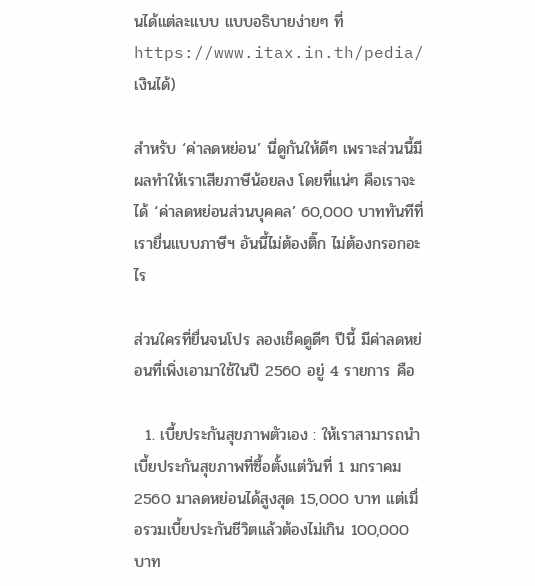นได้แต่ละแบบ แบบอธิบายง่ายๆ ที่ https://www.itax.in.th/pedia/เงินได้)

สำหรับ ‘ค่าลดหย่อน’ นี่ดูกันให้ดีๆ เพราะส่วนนี้มีผลทำให้เราเสียภาษีน้อยลง โดยที่แน่ๆ คือเราจะได้ ‘ค่าลดหย่อนส่วนบุคคล’ 60,000 บาททันทีที่เรายื่นแบบภาษีฯ อันนี้ไม่ต้องติ๊ก ไม่ต้องกรอกอะไร

ส่วนใครที่ยื่นจนโปร ลองเช็คดูดีๆ ปีนี้ มีค่าลดหย่อนที่เพิ่งเอามาใช้ในปี 2560 อยู่ 4 รายการ คือ

  1. เบี้ยประกันสุขภาพตัวเอง : ให้เราสามารถนำเบี้ยประกันสุขภาพที่ซื้อตั้งแต่วันที่ 1 มกราคม 2560 มาลดหย่อนได้สูงสุด 15,000 บาท แต่เมื่อรวมเบี้ยประกันชีวิตแล้วต้องไม่เกิน 100,000 บาท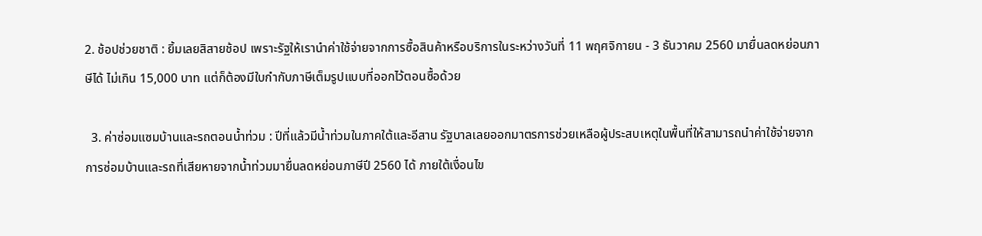2. ช้อปช่วยชาติ : ยิ้มเลยสิสายช้อป เพราะรัฐให้เรานำค่าใช้จ่ายจากการซื้อสินค้าหรือบริการในระหว่างวันที่ 11 พฤศจิกายน - 3 ธันวาคม 2560 มายื่นลดหย่อนภาษีได้ ไม่เกิน 15,000 บาท แต่ก็ต้องมีใบกำกับภาษีเต็มรูปแบบที่ออกไว้ตอนซื้อด้วย

  3. ค่าซ่อมแซมบ้านและรถตอนน้ำท่วม : ปีที่แล้วมีน้ำท่วมในภาคใต้และอีสาน รัฐบาลเลยออกมาตรการช่วยเหลือผู้ประสบเหตุในพื้นที่ให้สามารถนำค่าใช้จ่ายจากการซ่อมบ้านและรถที่เสียหายจากน้ำท่วมมายื่นลดหย่อนภาษีปี 2560 ได้ ภายใต้เงื่อนไข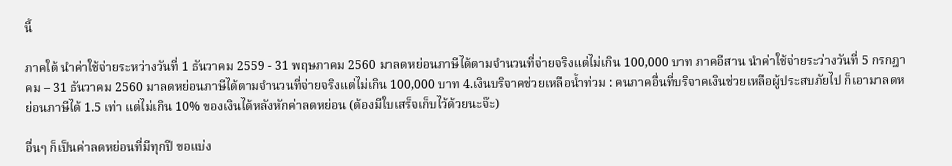นี้

ภาคใต้ นำค่าใช้จ่ายระหว่างวันที่ 1 ธันวาคม 2559 - 31 พฤษภาคม 2560 มาลดหย่อนภาษีได้ตามจำนวนที่จ่ายจริงแต่ไม่เกิน 100,000 บาท ภาคอีสาน นำค่าใช้จ่ายระว่างวันที่ 5 กรกฎาคม – 31 ธันวาคม 2560 มาลดหย่อนภาษีได้ตามจำนวนที่จ่ายจริงแต่ไม่เกิน 100,000 บาท 4.เงินบริจาคช่วยเหลือน้ำท่วม : คนภาคอื่นที่บริจาคเงินช่วยเหลือผู้ประสบภัยไป ก็เอามาลดหย่อนภาษีได้ 1.5 เท่า แต่ไม่เกิน 10% ของเงินได้หลังหักค่าลดหย่อน (ต้องมีใบเสร็จเก็บไว้ด้วยนะจ๊ะ)

อื่นๆ ก็เป็นค่าลดหย่อนที่มีทุกปี ขอแบ่ง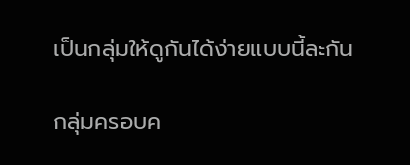เป็นกลุ่มให้ดูกันได้ง่ายแบบนี้ละกัน

กลุ่มครอบค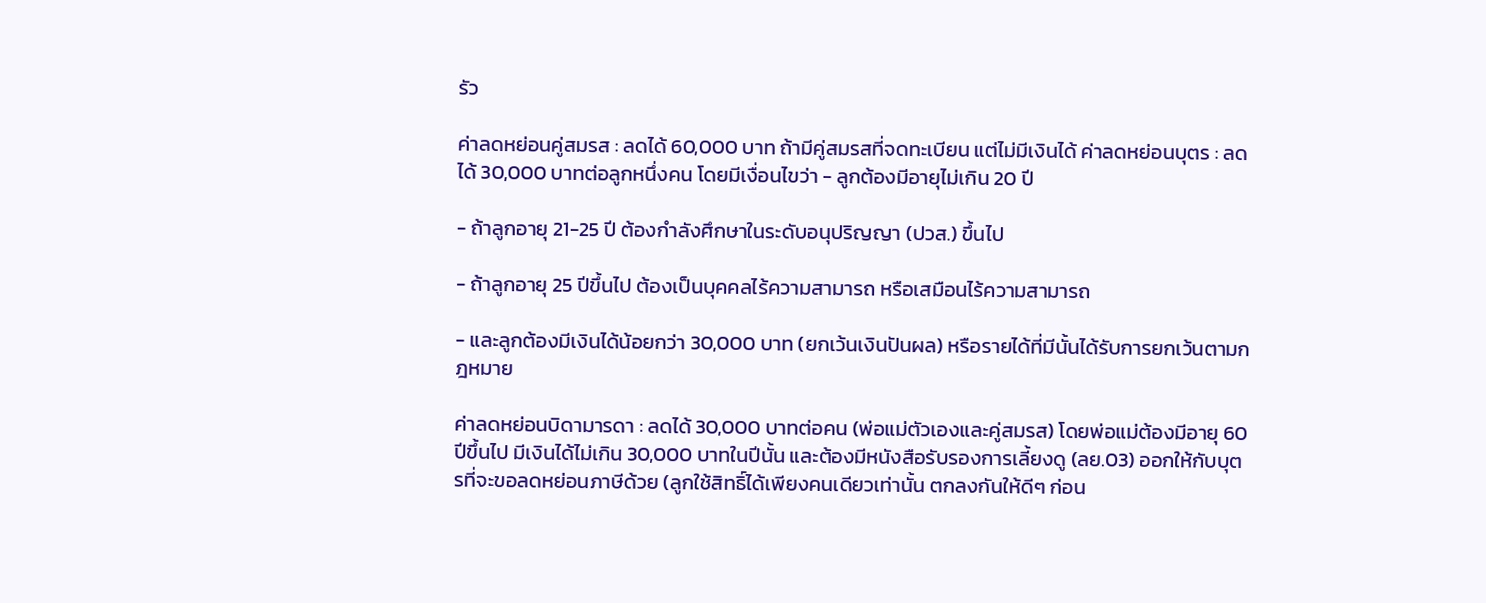รัว

ค่าลดหย่อนคู่สมรส : ลดได้ 60,000 บาท ถ้ามีคู่สมรสที่จดทะเบียน แต่ไม่มีเงินได้ ค่าลดหย่อนบุตร : ลดได้ 30,000 บาทต่อลูกหนึ่งคน โดยมีเงื่อนไขว่า - ลูกต้องมีอายุไม่เกิน 20 ปี

- ถ้าลูกอายุ 21-25 ปี ต้องกำลังศึกษาในระดับอนุปริญญา (ปวส.) ขึ้นไป

- ถ้าลูกอายุ 25 ปีขึ้นไป ต้องเป็นบุคคลไร้ความสามารถ หรือเสมือนไร้ความสามารถ

- และลูกต้องมีเงินได้น้อยกว่า 30,000 บาท (ยกเว้นเงินปันผล) หรือรายได้ที่มีนั้นได้รับการยกเว้นตามกฎหมาย

ค่าลดหย่อนบิดามารดา : ลดได้ 30,000 บาทต่อคน (พ่อแม่ตัวเองและคู่สมรส) โดยพ่อแม่ต้องมีอายุ 60 ปีขึ้นไป มีเงินได้ไม่เกิน 30,000 บาทในปีนั้น และต้องมีหนังสือรับรองการเลี้ยงดู (ลย.03) ออกให้กับบุตรที่จะขอลดหย่อนภาษีด้วย (ลูกใช้สิทธิ์ได้เพียงคนเดียวเท่านั้น ตกลงกันให้ดีๆ ก่อน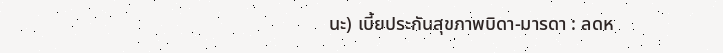นะ) เบี้ยประกันสุขภาพบิดา-มารดา : ลดห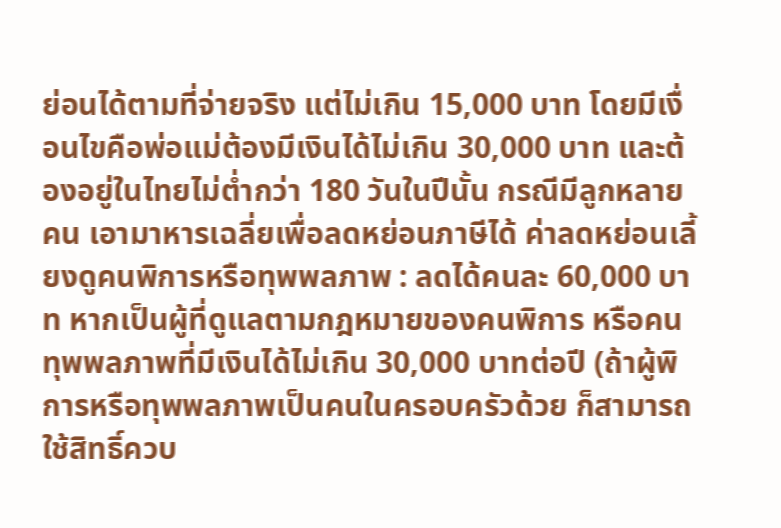ย่อนได้ตามที่จ่ายจริง แต่ไม่เกิน 15,000 บาท โดยมีเงื่อนไขคือพ่อแม่ต้องมีเงินได้ไม่เกิน 30,000 บาท และต้องอยู่ในไทยไม่ต่ำกว่า 180 วันในปีนั้น กรณีมีลูกหลายคน เอามาหารเฉลี่ยเพื่อลดหย่อนภาษีได้ ค่าลดหย่อนเลี้ยงดูคนพิการหรือทุพพลภาพ : ลดได้คนละ 60,000 บาท หากเป็นผู้ที่ดูแลตามกฎหมายของคนพิการ หรือคนทุพพลภาพที่มีเงินได้ไม่เกิน 30,000 บาทต่อปี (ถ้าผู้พิการหรือทุพพลภาพเป็นคนในครอบครัวด้วย ก็สามารถใช้สิทธิ์ควบ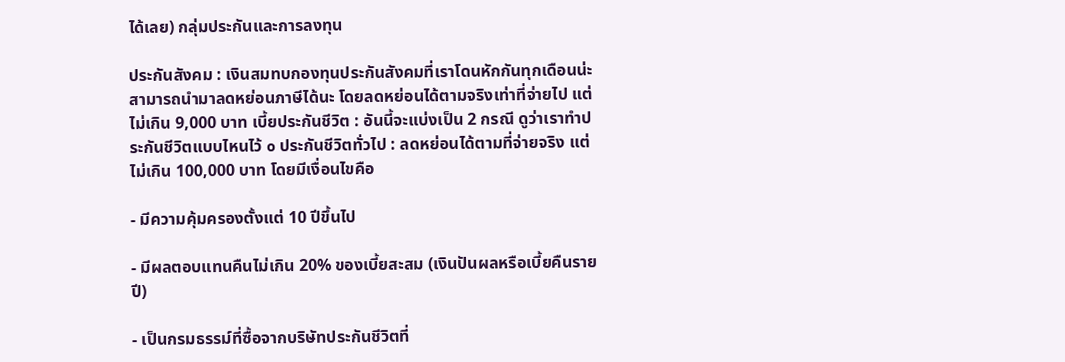ได้เลย) กลุ่มประกันและการลงทุน

ประกันสังคม : เงินสมทบกองทุนประกันสังคมที่เราโดนหักกันทุกเดือนน่ะ สามารถนำมาลดหย่อนภาษีได้นะ โดยลดหย่อนได้ตามจริงเท่าที่จ่ายไป แต่ไม่เกิน 9,000 บาท เบี้ยประกันชีวิต : อันนี้จะแบ่งเป็น 2 กรณี ดูว่าเราทำประกันชีวิตแบบไหนไว้ ๐ ประกันชีวิตทั่วไป : ลดหย่อนได้ตามที่จ่ายจริง แต่ไม่เกิน 100,000 บาท โดยมีเงื่อนไขคือ

- มีความคุ้มครองตั้งแต่ 10 ปีขึ้นไป

- มีผลตอบแทนคืนไม่เกิน 20% ของเบี้ยสะสม (เงินปันผลหรือเบี้ยคืนรายปี)

- เป็นกรมธรรม์ที่ซื้อจากบริษัทประกันชีวิตที่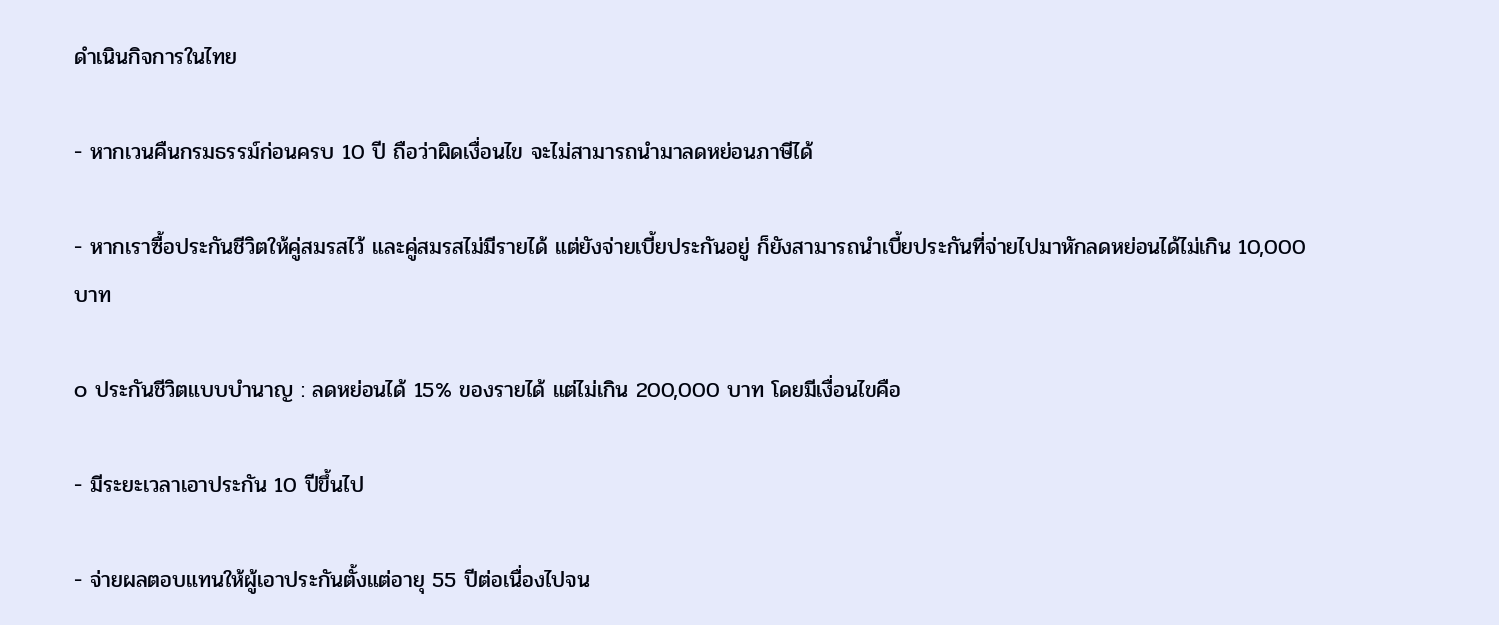ดำเนินกิจการในไทย

- หากเวนคืนกรมธรรม์ก่อนครบ 10 ปี ถือว่าผิดเงื่อนไข จะไม่สามารถนำมาลดหย่อนภาษีได้

- หากเราซื้อประกันชีวิตให้คู่สมรสไว้ และคู่สมรสไม่มีรายได้ แต่ยังจ่ายเบี้ยประกันอยู่ ก็ยังสามารถนำเบี้ยประกันที่จ่ายไปมาหักลดหย่อนได้ไม่เกิน 10,000 บาท

๐ ประกันชีวิตแบบบำนาญ : ลดหย่อนได้ 15% ของรายได้ แต่ไม่เกิน 200,000 บาท โดยมีเงื่อนไขคือ

- มีระยะเวลาเอาประกัน 10 ปีขึ้นไป

- จ่ายผลตอบแทนให้ผู้เอาประกันตั้งแต่อายุ 55 ปีต่อเนื่องไปจน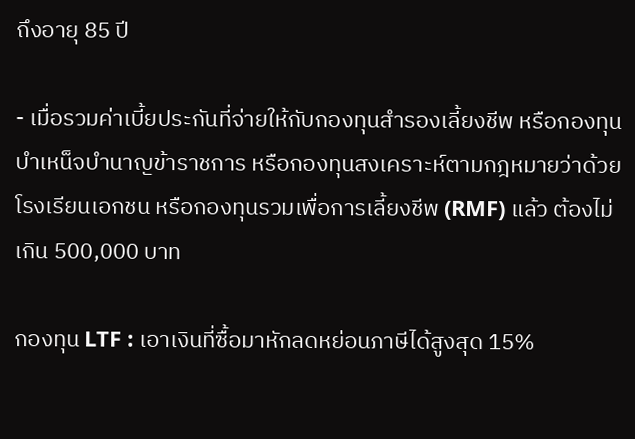ถึงอายุ 85 ปี

- เมื่อรวมค่าเบี้ยประกันที่จ่ายให้กับกองทุนสำรองเลี้ยงชีพ หรือกองทุนบำเหน็จบำนาญข้าราชการ หรือกองทุนสงเคราะห์ตามกฎหมายว่าด้วยโรงเรียนเอกชน หรือกองทุนรวมเพื่อการเลี้ยงชีพ (RMF) แล้ว ต้องไม่เกิน 500,000 บาท

กองทุน LTF : เอาเงินที่ซื้อมาหักลดหย่อนภาษีได้สูงสุด 15%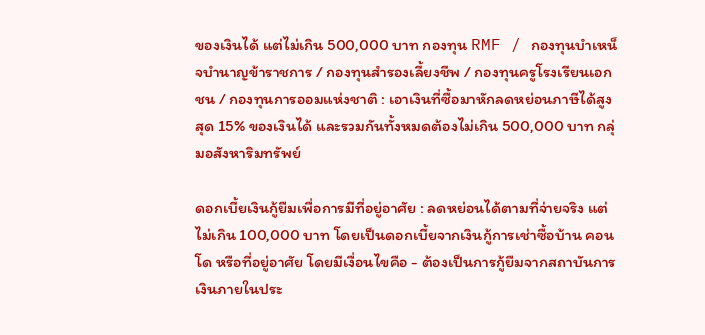ของเงินได้ แต่ไม่เกิน 500,000 บาท กองทุน RMF / กองทุนบำเหน็จบำนาญข้าราชการ / กองทุนสำรองเลี้ยงชีพ / กองทุนครูโรงเรียนเอกชน / กองทุนการออมแห่งชาติ : เอาเงินที่ซื้อมาหักลดหย่อนภาษีได้สูงสุด 15% ของเงินได้ และรวมกันทั้งหมดต้องไม่เกิน 500,000 บาท กลุ่มอสังหาริมทรัพย์

ดอกเบี้ยเงินกู้ยืมเพื่อการมีที่อยู่อาศัย : ลดหย่อนได้ตามที่จ่ายจริง แต่ไม่เกิน 100,000 บาท โดยเป็นดอกเบี้ยจากเงินกู้การเช่าซื้อบ้าน คอนโด หรือที่อยู่อาศัย โดยมีเงื่อนไขคือ - ต้องเป็นการกู้ยืมจากสถาบันการเงินภายในประ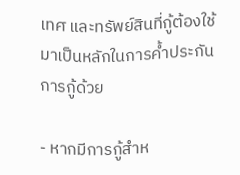เทศ และทรัพย์สินที่กู้ต้องใช้มาเป็นหลักในการค้ำประกันการกู้ด้วย

- หากมีการกู้สำห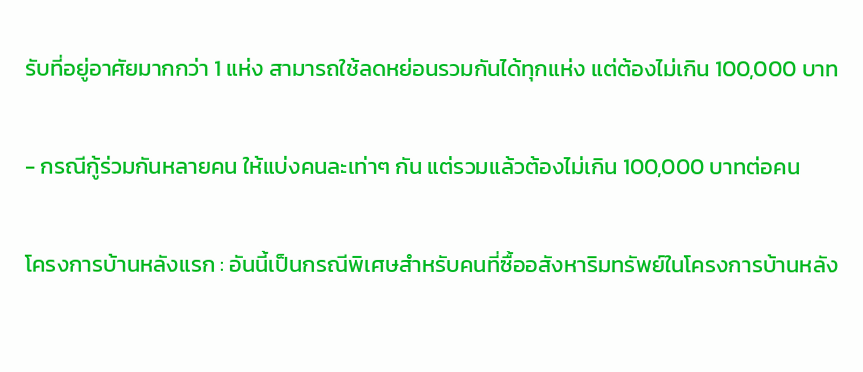รับที่อยู่อาศัยมากกว่า 1 แห่ง สามารถใช้ลดหย่อนรวมกันได้ทุกแห่ง แต่ต้องไม่เกิน 100,000 บาท

- กรณีกู้ร่วมกันหลายคน ให้แบ่งคนละเท่าๆ กัน แต่รวมแล้วต้องไม่เกิน 100,000 บาทต่อคน

โครงการบ้านหลังแรก : อันนี้เป็นกรณีพิเศษสำหรับคนที่ซื้ออสังหาริมทรัพย์ในโครงการบ้านหลัง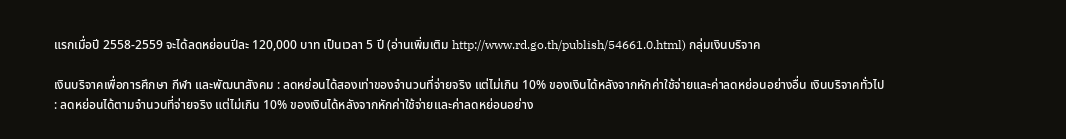แรกเมื่อปี 2558-2559 จะได้ลดหย่อนปีละ 120,000 บาท เป็นเวลา 5 ปี (อ่านเพิ่มเติม http://www.rd.go.th/publish/54661.0.html) กลุ่มเงินบริจาค

เงินบริจาคเพื่อการศึกษา กีฬา และพัฒนาสังคม : ลดหย่อนได้สองเท่าของจำนวนที่จ่ายจริง แต่ไม่เกิน 10% ของเงินได้หลังจากหักค่าใช้จ่ายและค่าลดหย่อนอย่างอื่น เงินบริจาคทั่วไป : ลดหย่อนได้ตามจำนวนที่จ่ายจริง แต่ไม่เกิน 10% ของเงินได้หลังจากหักค่าใช้จ่ายและค่าลดหย่อนอย่าง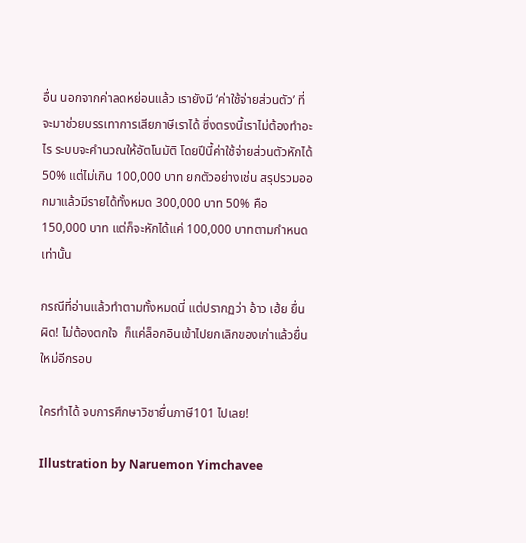อื่น นอกจากค่าลดหย่อนแล้ว เรายังมี ‘ค่าใช้จ่ายส่วนตัว’ ที่จะมาช่วยบรรเทาการเสียภาษีเราได้ ซึ่งตรงนี้เราไม่ต้องทำอะไร ระบบจะคำนวณให้อัตโนมัติ โดยปีนี้ค่าใช้จ่ายส่วนตัวหักได้ 50% แต่ไม่เกิน 100,000 บาท ยกตัวอย่างเช่น สรุปรวมออกมาแล้วมีรายได้ทั้งหมด 300,000 บาท 50% คือ 150,000 บาท แต่ก็จะหักได้แค่ 100,000 บาทตามกำหนดเท่านั้น

กรณีที่อ่านแล้วทำตามทั้งหมดนี่ แต่ปรากฏว่า อ้าว เฮ้ย ยื่นผิด! ไม่ต้องตกใจ  ก็แค่ล็อกอินเข้าไปยกเลิกของเก่าแล้วยื่นใหม่อีกรอบ

ใครทำได้ จบการศึกษาวิชายื่นภาษี101 ไปเลย!

Illustration by Naruemon Yimchavee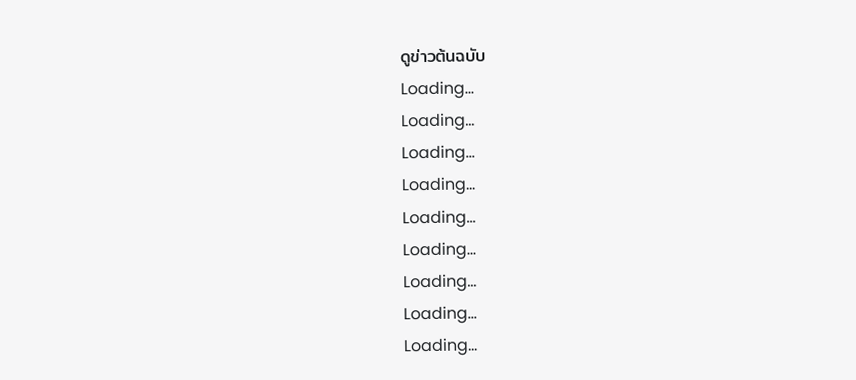ดูข่าวต้นฉบับ
Loading...
Loading...
Loading...
Loading...
Loading...
Loading...
Loading...
Loading...
Loading...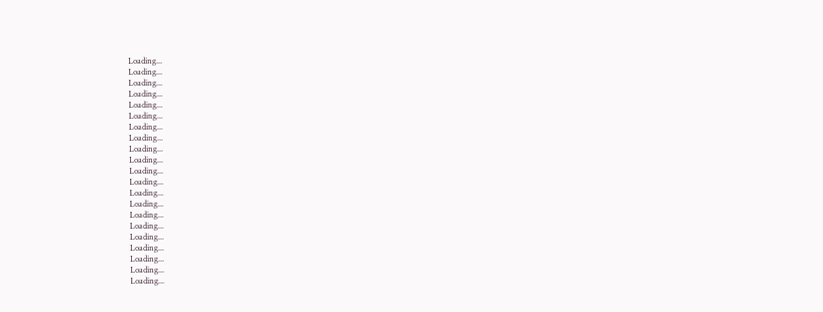Loading...
Loading...
Loading...
Loading...
Loading...
Loading...
Loading...
Loading...
Loading...
Loading...
Loading...
Loading...
Loading...
Loading...
Loading...
Loading...
Loading...
Loading...
Loading...
Loading...
Loading...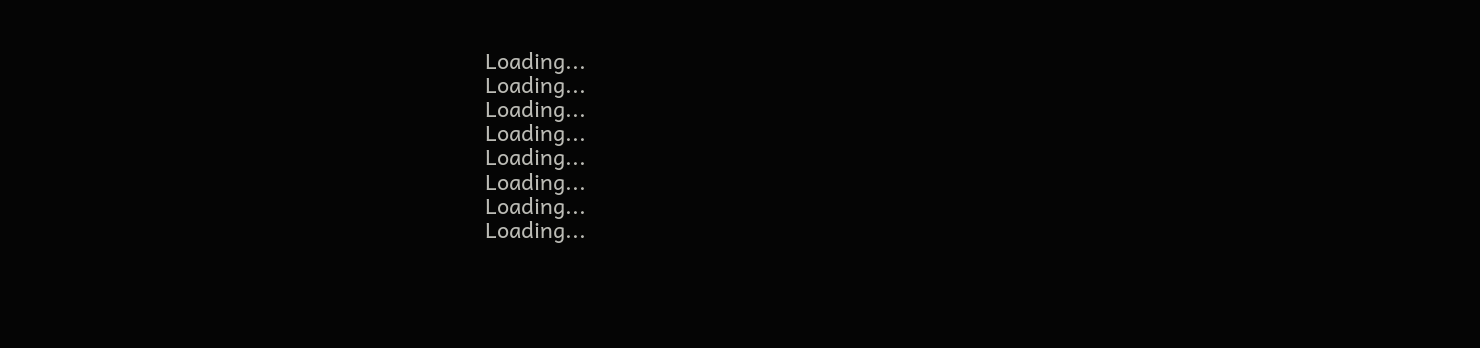Loading...
Loading...
Loading...
Loading...
Loading...
Loading...
Loading...
Loading...